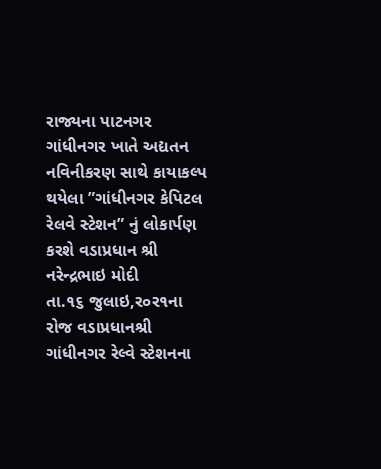રાજ્યના પાટનગર ગાંધીનગર ખાતે અદ્યતન નવિનીકરણ સાથે કાયાકલ્પ થયેલા ”ગાંધીનગર કેપિટલ રેલવે સ્ટેશન” નું લોકાર્પણ કરશે વડાપ્રધાન શ્રી નરેન્દ્રભાઇ મોદી
તા.૧૬ જુલાઇ,ર૦ર૧ના રોજ વડાપ્રધાનશ્રી ગાંધીનગર રેલ્વે સ્ટેશનના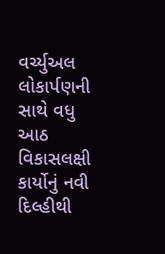વર્ચ્યુઅલ લોકાર્પણની સાથે વધુ આઠ વિકાસલક્ષી કાર્યોનું નવી દિલ્હીથી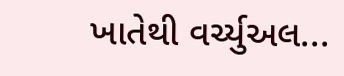ખાતેથી વર્ચ્યુઅલ...